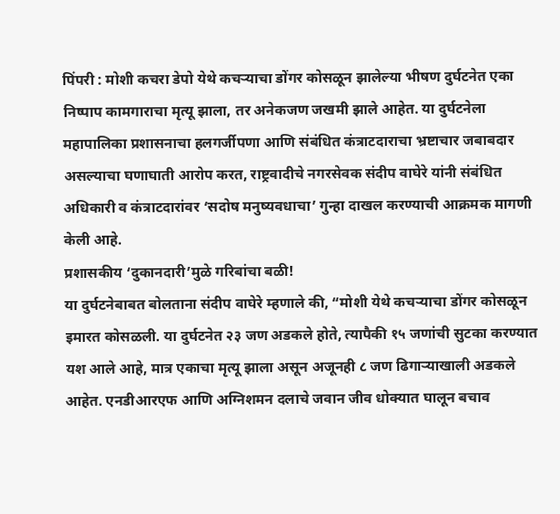पिंपरी : मोशी कचरा डेपो येथे कचऱ्याचा डोंगर कोसळून झालेल्या भीषण दुर्घटनेत एका निष्पाप कामगाराचा मृत्यू झाला, तर अनेकजण जखमी झाले आहेत. या दुर्घटनेला महापालिका प्रशासनाचा हलगर्जीपणा आणि संबंधित कंत्राटदाराचा भ्रष्टाचार जबाबदार असल्याचा घणाघाती आरोप करत, राष्ट्रवादीचे नगरसेवक संदीप वाघेरे यांनी संबंधित अधिकारी व कंत्राटदारांवर ‘सदोष मनुष्यवधाचा’ गुन्हा दाखल करण्याची आक्रमक मागणी केली आहे.
प्रशासकीय ‘दुकानदारी’मुळे गरिबांचा बळी!
या दुर्घटनेबाबत बोलताना संदीप वाघेरे म्हणाले की, “मोशी येथे कचऱ्याचा डोंगर कोसळून इमारत कोसळली. या दुर्घटनेत २३ जण अडकले होते, त्यापैकी १५ जणांची सुटका करण्यात यश आले आहे, मात्र एकाचा मृत्यू झाला असून अजूनही ८ जण ढिगाऱ्याखाली अडकले आहेत. एनडीआरएफ आणि अग्निशमन दलाचे जवान जीव धोक्यात घालून बचाव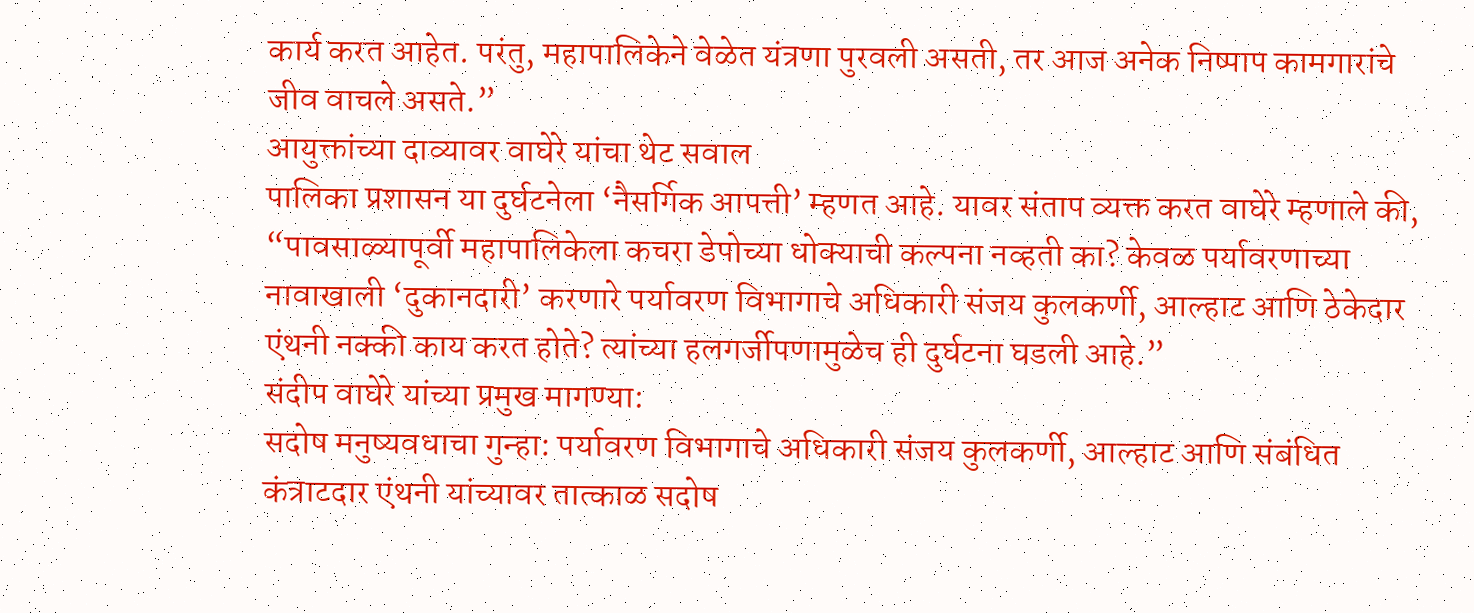कार्य करत आहेत. परंतु, महापालिकेने वेळेत यंत्रणा पुरवली असती, तर आज अनेक निष्पाप कामगारांचे जीव वाचले असते.”
आयुक्तांच्या दाव्यावर वाघेरे यांचा थेट सवाल
पालिका प्रशासन या दुर्घटनेला ‘नैसर्गिक आपत्ती’ म्हणत आहे. यावर संताप व्यक्त करत वाघेरे म्हणाले की, “पावसाळ्यापूर्वी महापालिकेला कचरा डेपोच्या धोक्याची कल्पना नव्हती का? केवळ पर्यावरणाच्या नावाखाली ‘दुकानदारी’ करणारे पर्यावरण विभागाचे अधिकारी संजय कुलकर्णी, आल्हाट आणि ठेकेदार एंथनी नक्की काय करत होते? त्यांच्या हलगर्जीपणामुळेच ही दुर्घटना घडली आहे.”
संदीप वाघेरे यांच्या प्रमुख मागण्या:
सदोष मनुष्यवधाचा गुन्हा: पर्यावरण विभागाचे अधिकारी संजय कुलकर्णी, आल्हाट आणि संबंधित कंत्राटदार एंथनी यांच्यावर तात्काळ सदोष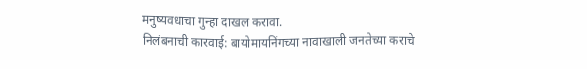मनुष्यवधाचा गुन्हा दाखल करावा.
निलंबनाची कारवाई: बायोमायनिंगच्या नावाखाली जनतेच्या कराचे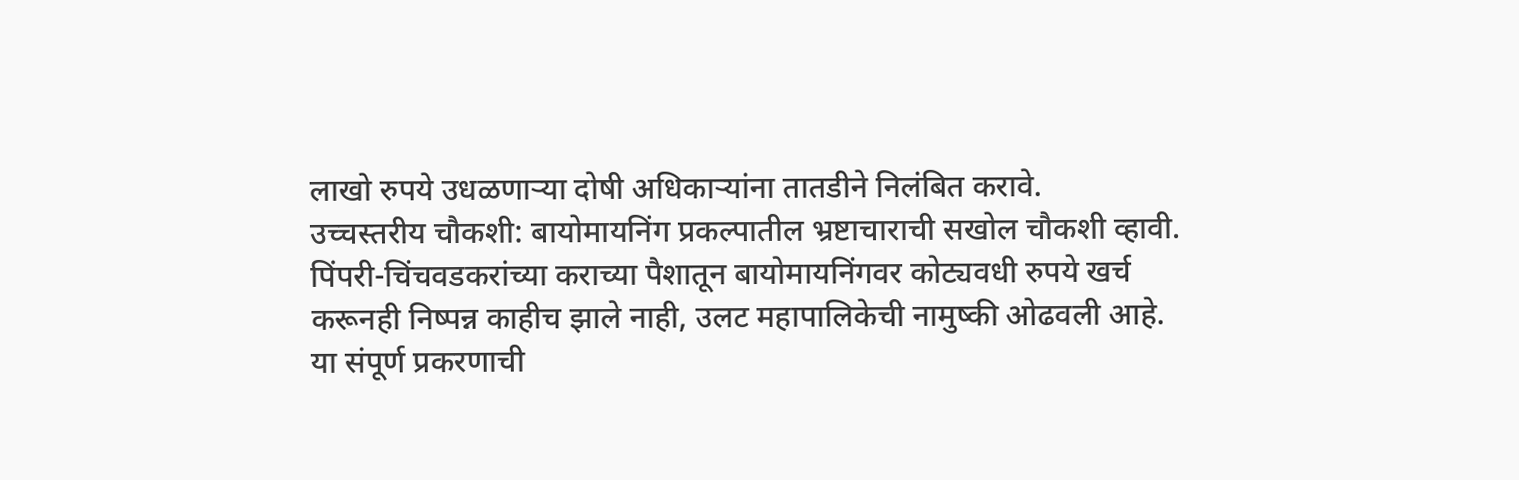लाखो रुपये उधळणाऱ्या दोषी अधिकाऱ्यांना तातडीने निलंबित करावे.
उच्चस्तरीय चौकशी: बायोमायनिंग प्रकल्पातील भ्रष्टाचाराची सखोल चौकशी व्हावी.
पिंपरी-चिंचवडकरांच्या कराच्या पैशातून बायोमायनिंगवर कोट्यवधी रुपये खर्च करूनही निष्पन्न काहीच झाले नाही, उलट महापालिकेची नामुष्की ओढवली आहे. या संपूर्ण प्रकरणाची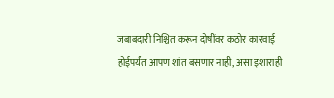जबाबदारी निश्चित करून दोषींवर कठोर कारवाई होईपर्यंत आपण शांत बसणार नाही, असा इशाराही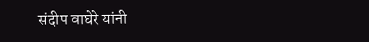संदीप वाघेरे यांनी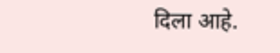दिला आहे.